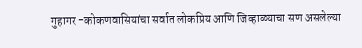गुहागर -कोकणवासियांचा सर्वात लोकप्रिय आणि जिव्हाळ्याचा सण असलेल्या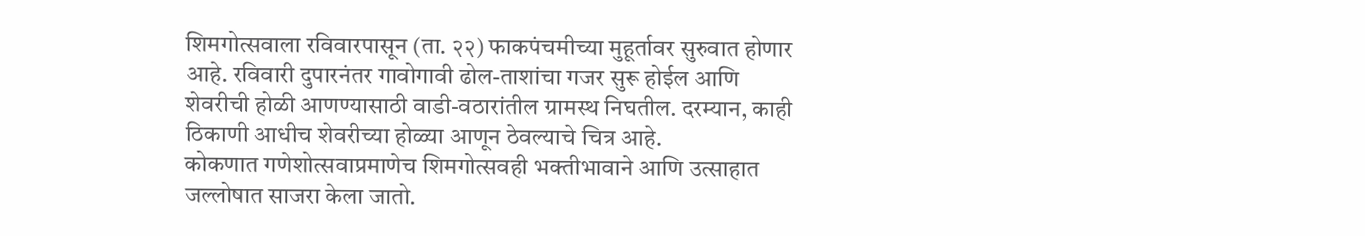शिमगोत्सवाला रविवारपासून (ता. २२) फाकपंचमीच्या मुहूर्तावर सुरुवात होणार आहे. रविवारी दुपारनंतर गावोगावी ढोल-ताशांचा गजर सुरू होईल आणि शेवरीची होळी आणण्यासाठी वाडी-वठारांतील ग्रामस्थ निघतील. दरम्यान, काही ठिकाणी आधीच शेवरीच्या होळ्या आणून ठेवल्याचे चित्र आहे.
कोकणात गणेशोत्सवाप्रमाणेच शिमगोत्सवही भक्तीभावाने आणि उत्साहात जल्लोषात साजरा केला जातो.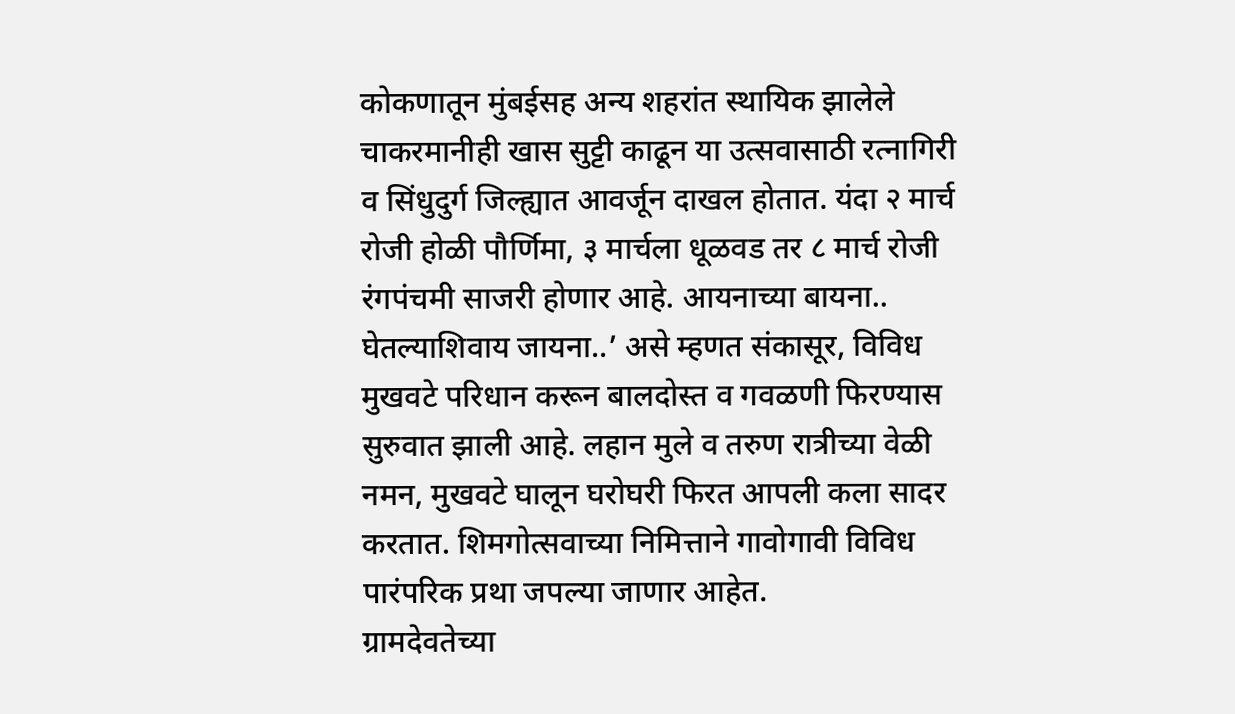कोकणातून मुंबईसह अन्य शहरांत स्थायिक झालेले चाकरमानीही खास सुट्टी काढून या उत्सवासाठी रत्नागिरी व सिंधुदुर्ग जिल्ह्यात आवर्जून दाखल होतात. यंदा २ मार्च रोजी होळी पौर्णिमा, ३ मार्चला धूळवड तर ८ मार्च रोजी रंगपंचमी साजरी होणार आहे. आयनाच्या बायना.. घेतल्याशिवाय जायना..’ असे म्हणत संकासूर, विविध मुखवटे परिधान करून बालदोस्त व गवळणी फिरण्यास सुरुवात झाली आहे. लहान मुले व तरुण रात्रीच्या वेळी नमन, मुखवटे घालून घरोघरी फिरत आपली कला सादर करतात. शिमगोत्सवाच्या निमित्ताने गावोगावी विविध पारंपरिक प्रथा जपल्या जाणार आहेत.
ग्रामदेवतेच्या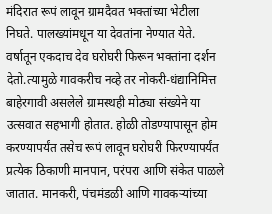मंदिरात रूपं लावून ग्रामदैवत भक्तांच्या भेटीला निघते. पालख्यांमधून या देवतांना नेण्यात येते. वर्षातून एकदाच देव घरोघरी फिरून भक्तांना दर्शन देतो.त्यामुळे गावकरीच नव्हे तर नोकरी-धंद्यानिमित्त बाहेरगावी असलेले ग्रामस्थही मोठ्या संख्येने या उत्सवात सहभागी होतात. होळी तोडण्यापासून होम करण्यापर्यंत तसेच रूपं लावून घरोघरी फिरण्यापर्यंत प्रत्येक ठिकाणी मानपान, परंपरा आणि संकेत पाळले जातात. मानकरी, पंचमंडळी आणि गावकऱ्यांच्या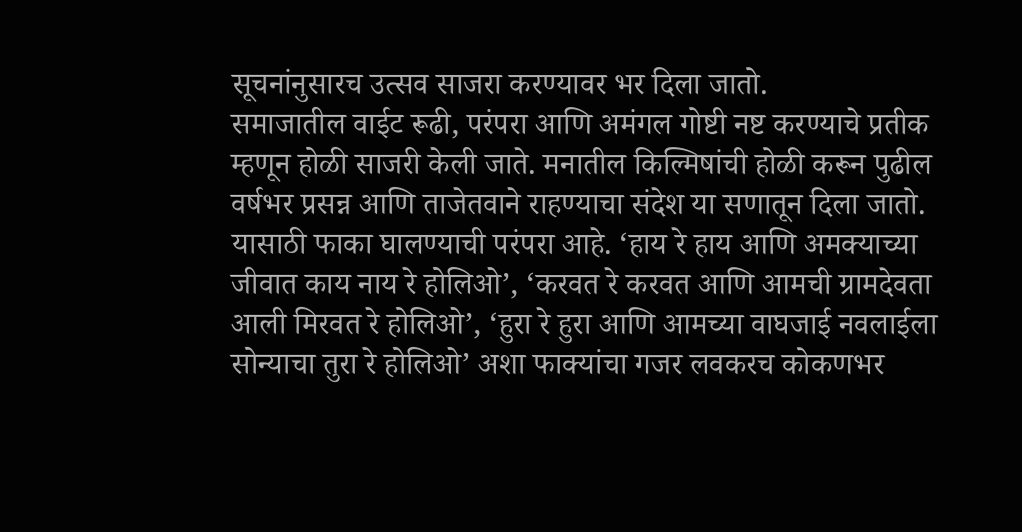सूचनांनुसारच उत्सव साजरा करण्यावर भर दिला जातो.
समाजातील वाईट रूढी, परंपरा आणि अमंगल गोष्टी नष्ट करण्याचे प्रतीक म्हणून होळी साजरी केली जाते. मनातील किल्मिषांची होळी करून पुढील वर्षभर प्रसन्न आणि ताजेतवाने राहण्याचा संदेश या सणातून दिला जातो. यासाठी फाका घालण्याची परंपरा आहे. ‘हाय रे हाय आणि अमक्याच्या जीवात काय नाय रे होलिओ’, ‘करवत रे करवत आणि आमची ग्रामदेवता आली मिरवत रे होलिओ’, ‘हुरा रे हुरा आणि आमच्या वाघजाई नवलाईला सोन्याचा तुरा रे होलिओ’ अशा फाक्यांचा गजर लवकरच कोकणभर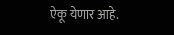ऐकू येणार आहे.